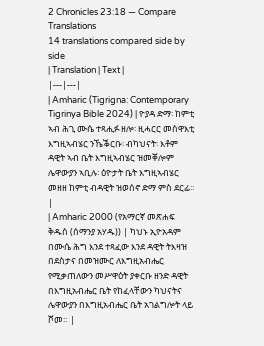2 Chronicles 23:18 — Compare Translations
14 translations compared side by side
| Translation | Text |
|---|---|
| Amharic (Tigrigna: Contemporary Tigrinya Bible 2024) | ዮያዳ ድማ፡ ከምቲ ኣብ ሕጊ ሙሴ ተጻሒፉ ዘሎ፡ ዚሓርር መስዋእቲ እግዚኣብሄር ንኼቕርቡ፡ ብካህናት፡ እቶም ዳዊት ኣብ ቤት እግዚኣብሄር ዝመቐሎም ሌዋውያን ኣቢሉ፡ ዕዮታት ቤት እግዚኣብሄር መዘዘ ከምቲ ብዳዊት ዝወሰኖ ድማ ምስ ደርፊ። |
| Amharic 2000 (የአማርኛ መጽሐፍ ቅዱስ (ሰማንያ አሃዱ)) | ካህኑ ኢዮአዳም በሙሴ ሕግ እንደ ተጻፈው እንደ ዳዊት ትእዛዝ በደስታና በመዝሙር ለእግዚአብሔር የሚቃጠለውን መሥዋዕት ያቀርቡ ዘንድ ዳዊት በእግዚአብሔር ቤት የከፈላቸውን ካህናትና ሌዋውያን በእግዚአብሔር ቤት አገልግሎት ላይ ሾመ። |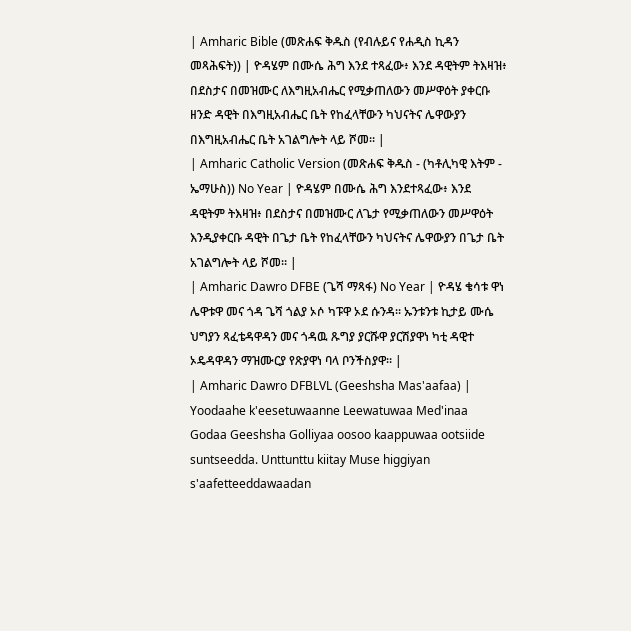| Amharic Bible (መጽሐፍ ቅዱስ (የብሉይና የሐዲስ ኪዳን መጻሕፍት)) | ዮዳሄም በሙሴ ሕግ እንደ ተጻፈው፥ እንደ ዳዊትም ትእዛዝ፥ በደስታና በመዝሙር ለእግዚአብሔር የሚቃጠለውን መሥዋዕት ያቀርቡ ዘንድ ዳዊት በእግዚአብሔር ቤት የከፈላቸውን ካህናትና ሌዋውያን በእግዚአብሔር ቤት አገልግሎት ላይ ሾመ። |
| Amharic Catholic Version (መጽሐፍ ቅዱስ - (ካቶሊካዊ እትም - ኤማሁስ)) No Year | ዮዳሄም በሙሴ ሕግ እንደተጻፈው፥ እንደ ዳዊትም ትእዛዝ፥ በደስታና በመዝሙር ለጌታ የሚቃጠለውን መሥዋዕት እንዲያቀርቡ ዳዊት በጌታ ቤት የከፈላቸውን ካህናትና ሌዋውያን በጌታ ቤት አገልግሎት ላይ ሾመ። |
| Amharic Dawro DFBE (ጌሻ ማጻፋ) No Year | ዮዳሄ ቄሳቱ ዋነ ሌዋቱዋ መና ጎዳ ጌሻ ጎልያ ኦሶ ካፑዋ ኦደ ሱንዳ። ኡንቱንቱ ኪታይ ሙሴ ህግያን ጻፈቴዳዋዳን መና ጎዳዉ ጹግያ ያርሹዋ ያርሽያዋነ ካቲ ዳዊተ ኦዴዳዋዳን ማዝሙርያ የጽያዋነ ባላ ቦንችስያዋ። |
| Amharic Dawro DFBLVL (Geeshsha Mas'aafaa) | Yoodaahe k'eesetuwaanne Leewatuwaa Med'inaa Godaa Geeshsha Golliyaa oosoo kaappuwaa ootsiide suntseedda. Unttunttu kiitay Muse higgiyan s'aafetteeddawaadan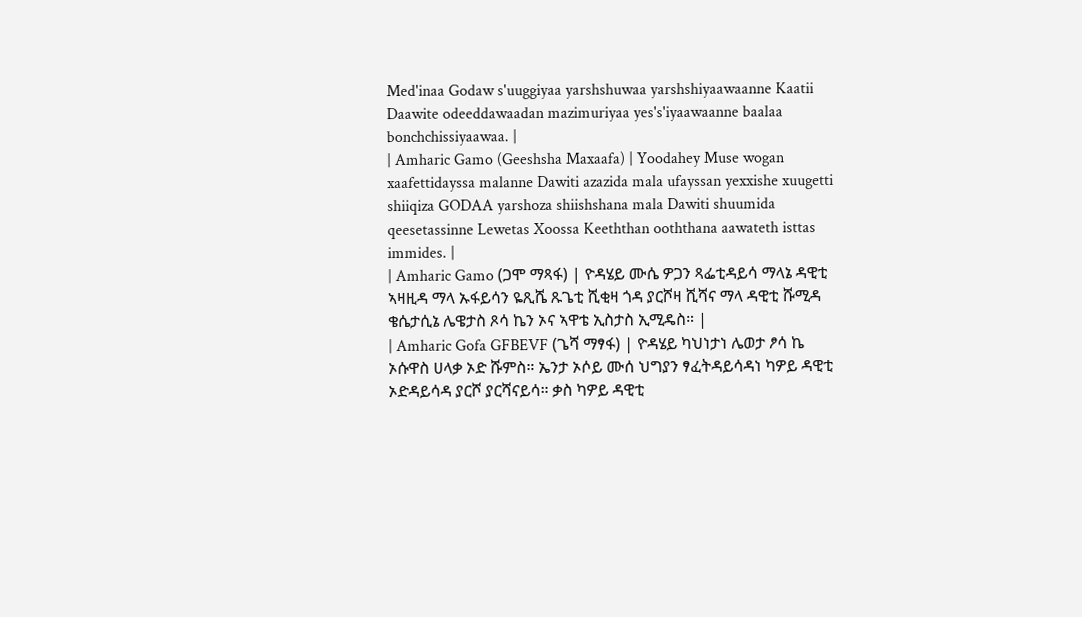Med'inaa Godaw s'uuggiyaa yarshshuwaa yarshshiyaawaanne Kaatii Daawite odeeddawaadan mazimuriyaa yes's'iyaawaanne baalaa bonchchissiyaawaa. |
| Amharic Gamo (Geeshsha Maxaafa) | Yoodahey Muse wogan xaafettidayssa malanne Dawiti azazida mala ufayssan yexxishe xuugetti shiiqiza GODAA yarshoza shiishshana mala Dawiti shuumida qeesetassinne Lewetas Xoossa Keeththan ooththana aawateth isttas immides. |
| Amharic Gamo (ጋሞ ማጻፋ) | ዮዳሄይ ሙሴ ዎጋን ጻፌቲዳይሳ ማላኔ ዳዊቲ ኣዛዚዳ ማላ ኡፋይሳን ዬጺሼ ጹጌቲ ሺቂዛ ጎዳ ያርሾዛ ሺሻና ማላ ዳዊቲ ሹሚዳ ቄሴታሲኔ ሌዌታስ ጾሳ ኬን ኦና ኣዋቴ ኢስታስ ኢሚዴስ። |
| Amharic Gofa GFBEVF (ጌሻ ማፃፋ) | ዮዳሄይ ካህነታነ ሌወታ ፆሳ ኬ ኦሱዋስ ሀላቃ ኦድ ሹምስ። ኤንታ ኦሶይ ሙሰ ህግያን ፃፈትዳይሳዳነ ካዎይ ዳዊቲ ኦድዳይሳዳ ያርሾ ያርሻናይሳ። ቃስ ካዎይ ዳዊቲ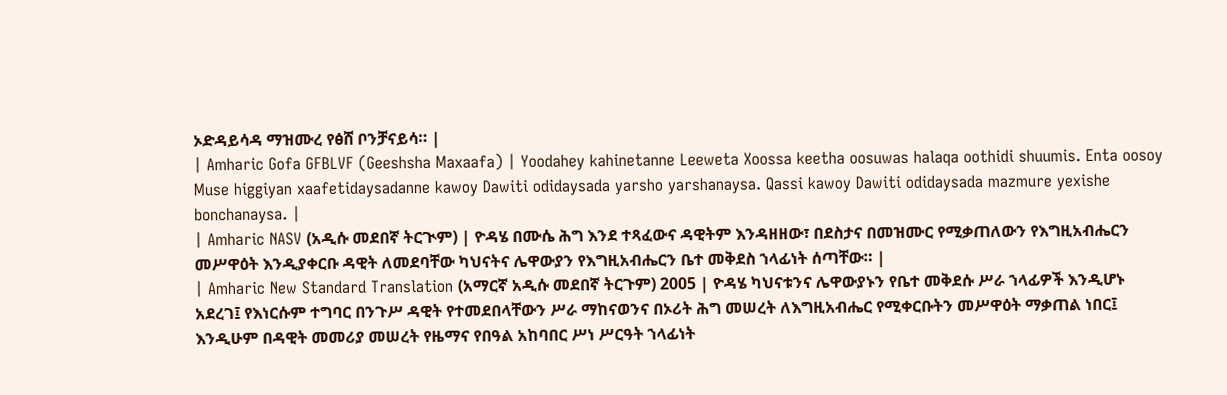ኦድዳይሳዳ ማዝሙረ የፅሸ ቦንቻናይሳ። |
| Amharic Gofa GFBLVF (Geeshsha Maxaafa) | Yoodahey kahinetanne Leeweta Xoossa keetha oosuwas halaqa oothidi shuumis. Enta oosoy Muse higgiyan xaafetidaysadanne kawoy Dawiti odidaysada yarsho yarshanaysa. Qassi kawoy Dawiti odidaysada mazmure yexishe bonchanaysa. |
| Amharic NASV (አዲሱ መደበኛ ትርጒም) | ዮዳሄ በሙሴ ሕግ እንደ ተጻፈውና ዳዊትም እንዳዘዘው፣ በደስታና በመዝሙር የሚቃጠለውን የእግዚአብሔርን መሥዋዕት እንዲያቀርቡ ዳዊት ለመደባቸው ካህናትና ሌዋውያን የእግዚአብሔርን ቤተ መቅደስ ኀላፊነት ሰጣቸው። |
| Amharic New Standard Translation (አማርኛ አዲሱ መደበኛ ትርጉም) 2005 | ዮዳሄ ካህናቱንና ሌዋውያኑን የቤተ መቅደሱ ሥራ ኀላፊዎች እንዲሆኑ አደረገ፤ የእነርሱም ተግባር በንጉሥ ዳዊት የተመደበላቸውን ሥራ ማከናወንና በኦሪት ሕግ መሠረት ለእግዚአብሔር የሚቀርቡትን መሥዋዕት ማቃጠል ነበር፤ እንዲሁም በዳዊት መመሪያ መሠረት የዜማና የበዓል አከባበር ሥነ ሥርዓት ኀላፊነት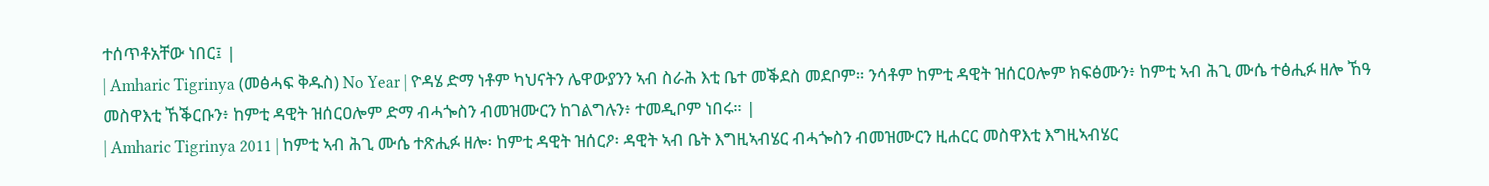ተሰጥቶአቸው ነበር፤ |
| Amharic Tigrinya (መፅሓፍ ቅዱስ) No Year | ዮዳሄ ድማ ነቶም ካህናትን ሌዋውያንን ኣብ ስራሕ እቲ ቤተ መቕደስ መደቦም። ንሳቶም ከምቲ ዳዊት ዝሰርዐሎም ክፍፅሙን፥ ከምቲ ኣብ ሕጊ ሙሴ ተፅሒፉ ዘሎ ኸዓ መስዋእቲ ኸቕርቡን፥ ከምቲ ዳዊት ዝሰርዐሎም ድማ ብሓጐስን ብመዝሙርን ከገልግሉን፥ ተመዲቦም ነበሩ። |
| Amharic Tigrinya 2011 | ከምቲ ኣብ ሕጊ ሙሴ ተጽሒፉ ዘሎ፡ ከምቲ ዳዊት ዝሰርዖ፡ ዳዊት ኣብ ቤት እግዚኣብሄር ብሓጐስን ብመዝሙርን ዚሐርር መስዋእቲ እግዚኣብሄር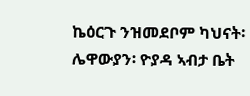ኬዕርጉ ንዝመደቦም ካህናት፡ ሌዋውያን፡ ዮያዳ ኣብታ ቤት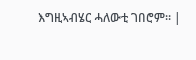እግዚኣብሄር ሓለውቲ ገበሮም። |